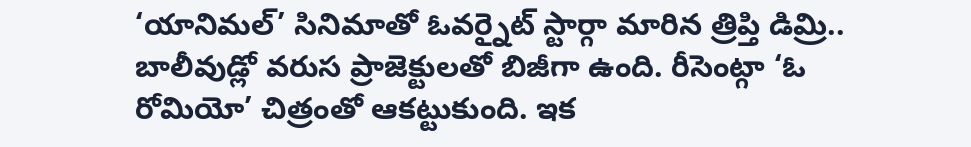‘యానిమల్’ సినిమాతో ఓవర్నైట్ స్టార్గా మారిన త్రిప్తి డిమ్రి.. బాలీవుడ్లో వరుస ప్రాజెక్టులతో బిజీగా ఉంది. రీసెంట్గా ‘ఓ రోమియో’ చిత్రంతో ఆకట్టుకుంది. ఇక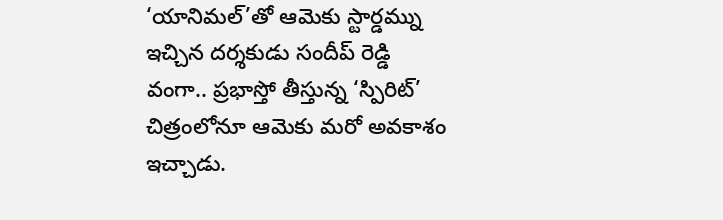‘యానిమల్’తో ఆమెకు స్టార్డమ్ను ఇచ్చిన దర్శకుడు సందీప్ రెడ్డి వంగా.. ప్రభాస్తో తీస్తున్న ‘స్పిరిట్’ చిత్రంలోనూ ఆమెకు మరో అవకాశం ఇచ్చాడు.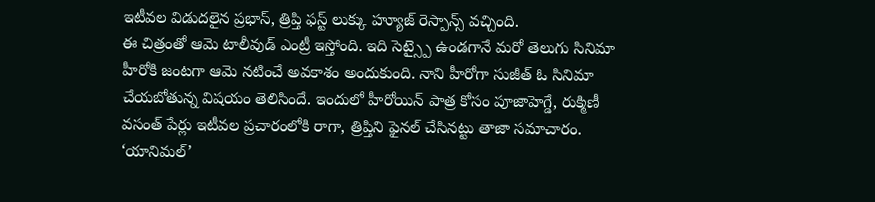ఇటీవల విడుదలైన ప్రభాస్, త్రిప్తి ఫస్ట్ లుక్కు హ్యూజ్ రెస్పాన్స్ వచ్చింది.
ఈ చిత్రంతో ఆమె టాలీవుడ్ ఎంట్రీ ఇస్తోంది. ఇది సెట్స్పై ఉండగానే మరో తెలుగు సినిమా హీరోకి జంటగా ఆమె నటించే అవకాశం అందుకుంది. నాని హీరోగా సుజీత్ ఓ సినిమా చేయబోతున్న విషయం తెలిసిందే. ఇందులో హీరోయిన్ పాత్ర కోసం పూజాహెగ్డే, రుక్మిణీ వసంత్ పేర్లు ఇటీవల ప్రచారంలోకి రాగా, త్రిప్తిని ఫైనల్ చేసినట్టు తాజా సమాచారం.
‘యానిమల్’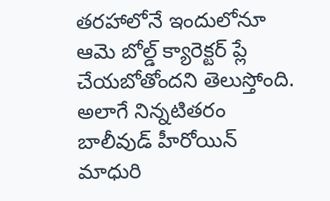తరహాలోనే ఇందులోనూ ఆమె బోల్డ్ క్యారెక్టర్ ప్లే చేయబోతోందని తెలుస్తోంది. అలాగే నిన్నటితరం బాలీవుడ్ హీరోయిన్ మాధురి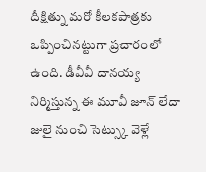దీక్షిత్ను మరో కీలకపాత్రకు ఒప్పించినట్టుగా ప్రచారంలో ఉంది. డీవీవీ దానయ్య నిర్మిస్తున్న ఈ మూవీ జూన్ లేదా జులై నుంచి సెట్స్కు వెళ్లే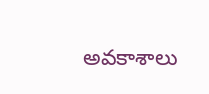అవకాశాలు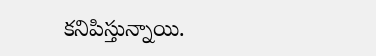కనిపిస్తున్నాయి.